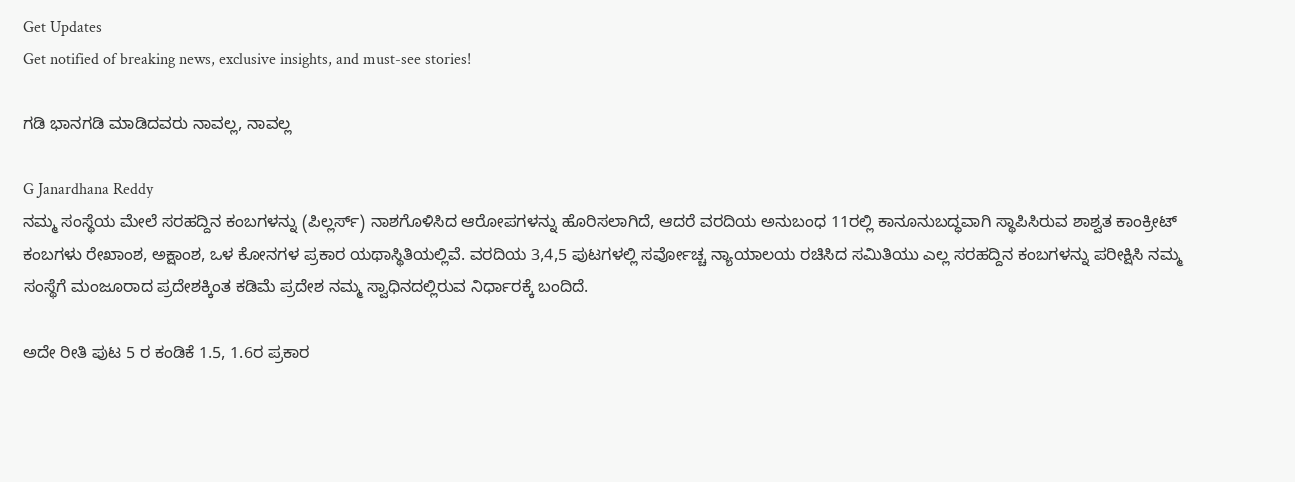Get Updates
Get notified of breaking news, exclusive insights, and must-see stories!

ಗಡಿ ಭಾನಗಡಿ ಮಾಡಿದವರು ನಾವಲ್ಲ, ನಾವಲ್ಲ

G Janardhana Reddy
ನಮ್ಮ ಸಂಸ್ಥೆಯ ಮೇಲೆ ಸರಹದ್ದಿನ ಕಂಬಗಳನ್ನು (ಪಿಲ್ಲರ್ಸ್) ನಾಶಗೊಳಿಸಿದ ಆರೋಪಗಳನ್ನು ಹೊರಿಸಲಾಗಿದೆ, ಆದರೆ ವರದಿಯ ಅನುಬಂಧ 11ರಲ್ಲಿ ಕಾನೂನುಬದ್ಧವಾಗಿ ಸ್ಥಾಪಿಸಿರುವ ಶಾಶ್ವತ ಕಾಂಕ್ರೀಟ್ ಕಂಬಗಳು ರೇಖಾಂಶ, ಅಕ್ಷಾಂಶ, ಒಳ ಕೋನಗಳ ಪ್ರಕಾರ ಯಥಾಸ್ಥಿತಿಯಲ್ಲಿವೆ. ವರದಿಯ 3,4,5 ಪುಟಗಳಲ್ಲಿ ಸರ್ವೋಚ್ಚ ನ್ಯಾಯಾಲಯ ರಚಿಸಿದ ಸಮಿತಿಯು ಎಲ್ಲ ಸರಹದ್ದಿನ ಕಂಬಗಳನ್ನು ಪರೀಕ್ಷಿಸಿ ನಮ್ಮ ಸಂಸ್ಥೆಗೆ ಮಂಜೂರಾದ ಪ್ರದೇಶಕ್ಕಿಂತ ಕಡಿಮೆ ಪ್ರದೇಶ ನಮ್ಮ ಸ್ವಾಧಿನದಲ್ಲಿರುವ ನಿರ್ಧಾರಕ್ಕೆ ಬಂದಿದೆ.

ಅದೇ ರೀತಿ ಪುಟ 5 ರ ಕಂಡಿಕೆ 1.5, 1.6ರ ಪ್ರಕಾರ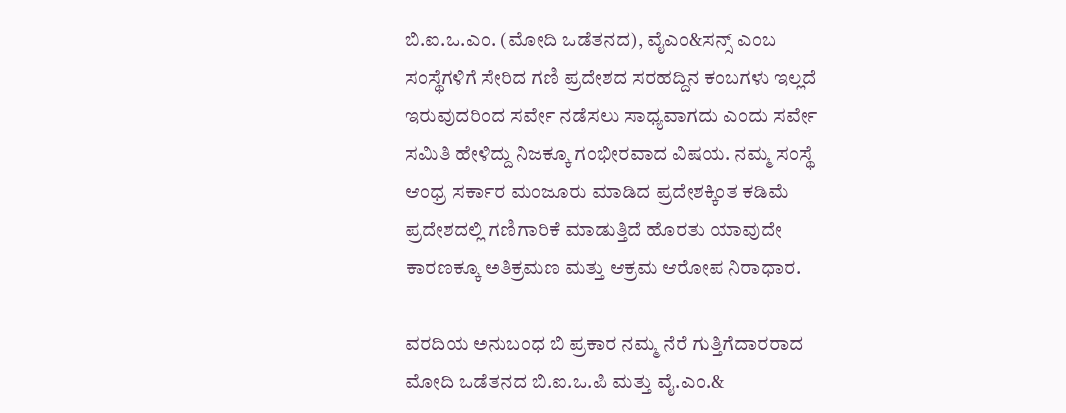ಬಿ.ಐ.ಒ.ಎಂ. (ಮೋದಿ ಒಡೆತನದ), ವೈಎಂ&ಸನ್ಸ್ ಎಂಬ ಸಂಸ್ಥೆಗಳಿಗೆ ಸೇರಿದ ಗಣಿ ಪ್ರದೇಶದ ಸರಹದ್ದಿನ ಕಂಬಗಳು ಇಲ್ಲದೆ ಇರುವುದರಿಂದ ಸರ್ವೇ ನಡೆಸಲು ಸಾಧ್ಯವಾಗದು ಎಂದು ಸರ್ವೇ ಸಮಿತಿ ಹೇಳಿದ್ದು ನಿಜಕ್ಕೂ ಗಂಭೀರವಾದ ವಿಷಯ. ನಮ್ಮ ಸಂಸ್ಥೆ ಆಂಧ್ರ ಸರ್ಕಾರ ಮಂಜೂರು ಮಾಡಿದ ಪ್ರದೇಶಕ್ಕಿಂತ ಕಡಿಮೆ ಪ್ರದೇಶದಲ್ಲಿ ಗಣಿಗಾರಿಕೆ ಮಾಡುತ್ತಿದೆ ಹೊರತು ಯಾವುದೇ ಕಾರಣಕ್ಕೂ ಅತಿಕ್ರಮಣ ಮತ್ತು ಆಕ್ರಮ ಆರೋಪ ನಿರಾಧಾರ.

ವರದಿಯ ಅನುಬಂಧ ಬಿ ಪ್ರಕಾರ ನಮ್ಮ ನೆರೆ ಗುತ್ತಿಗೆದಾರರಾದ ಮೋದಿ ಒಡೆತನದ ಬಿ.ಐ.ಒ.ಪಿ ಮತ್ತು ವೈ.ಎಂ.&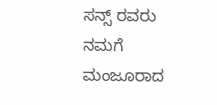ಸನ್ಸ್ ರವರು ನಮಗೆ ಮಂಜೂರಾದ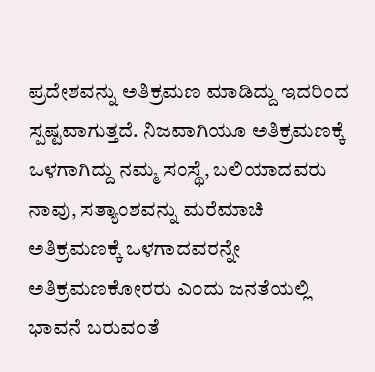ಪ್ರದೇಶವನ್ನು ಅತಿಕ್ರಮಣ ಮಾಡಿದ್ದು ಇದರಿಂದ ಸ್ಪಷ್ಟವಾಗುತ್ತದೆ. ನಿಜವಾಗಿಯೂ ಅತಿಕ್ರಮಣಕ್ಕೆ ಒಳಗಾಗಿದ್ದು ನಮ್ಮ ಸಂಸ್ಥೆ, ಬಲಿಯಾದವರು ನಾವು, ಸತ್ಯಾಂಶವನ್ನು ಮರೆಮಾಚಿ ಅತಿಕ್ರಮಣಕ್ಕೆ ಒಳಗಾದವರನ್ನೇ ಅತಿಕ್ರಮಣಕೋರರು ಎಂದು ಜನತೆಯಲ್ಲಿ ಭಾವನೆ ಬರುವಂತೆ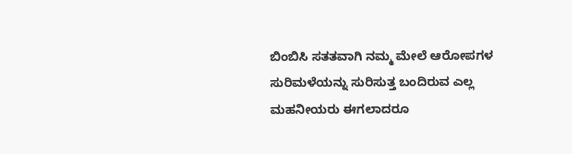ಬಿಂಬಿಸಿ ಸತತವಾಗಿ ನಮ್ಮ ಮೇಲೆ ಆರೋಪಗಳ ಸುರಿಮಳೆಯನ್ನು ಸುರಿಸುತ್ತ ಬಂದಿರುವ ಎಲ್ಲ ಮಹನೀಯರು ಈಗಲಾದರೂ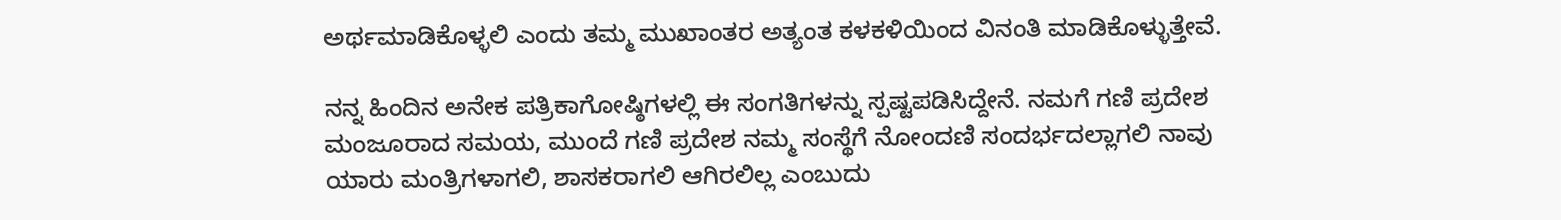ಅರ್ಥಮಾಡಿಕೊಳ್ಳಲಿ ಎಂದು ತಮ್ಮ ಮುಖಾಂತರ ಅತ್ಯಂತ ಕಳಕಳಿಯಿಂದ ವಿನಂತಿ ಮಾಡಿಕೊಳ್ಳುತ್ತೇವೆ.

ನನ್ನ ಹಿಂದಿನ ಅನೇಕ ಪತ್ರಿಕಾಗೋಷ್ಠಿಗಳಲ್ಲಿ ಈ ಸಂಗತಿಗಳನ್ನು ಸ್ಪಷ್ಟಪಡಿಸಿದ್ದೇನೆ. ನಮಗೆ ಗಣಿ ಪ್ರದೇಶ ಮಂಜೂರಾದ ಸಮಯ, ಮುಂದೆ ಗಣಿ ಪ್ರದೇಶ ನಮ್ಮ ಸಂಸ್ಥೆಗೆ ನೋಂದಣಿ ಸಂದರ್ಭದಲ್ಲಾಗಲಿ ನಾವು ಯಾರು ಮಂತ್ರಿಗಳಾಗಲಿ, ಶಾಸಕರಾಗಲಿ ಆಗಿರಲಿಲ್ಲ ಎಂಬುದು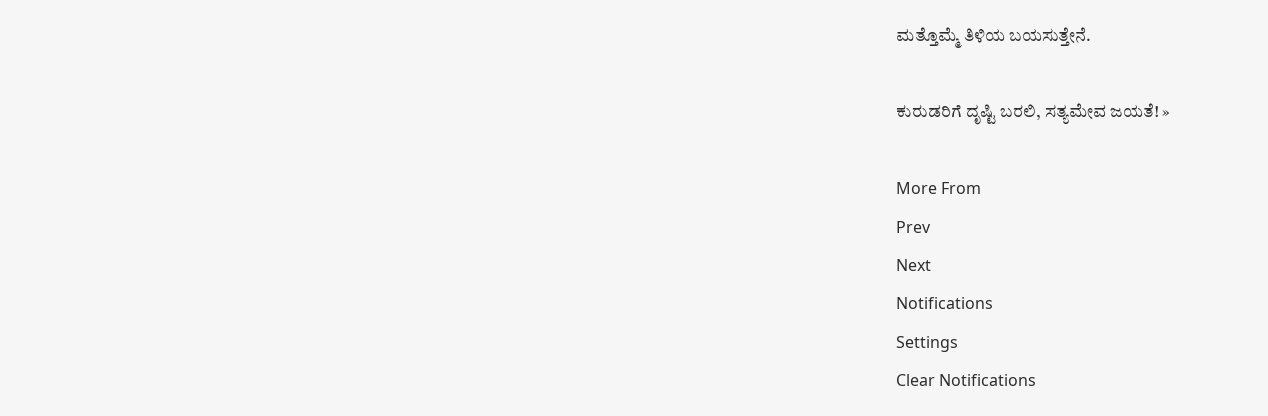ಮತ್ತೊಮ್ಮೆ ತಿಳಿಯ ಬಯಸುತ್ತೇನೆ.

ಕುರುಡರಿಗೆ ದೃಷ್ಟಿ ಬರಲಿ, ಸತ್ಯಮೇವ ಜಯತೆ! »

More From
Prev
Next
Notifications
Settings
Clear Notifications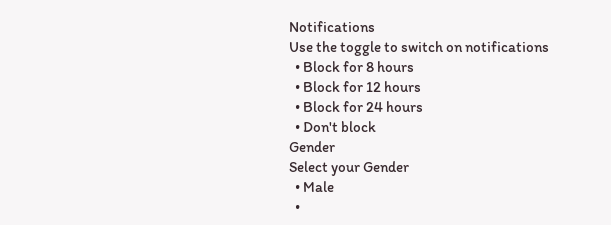Notifications
Use the toggle to switch on notifications
  • Block for 8 hours
  • Block for 12 hours
  • Block for 24 hours
  • Don't block
Gender
Select your Gender
  • Male
  •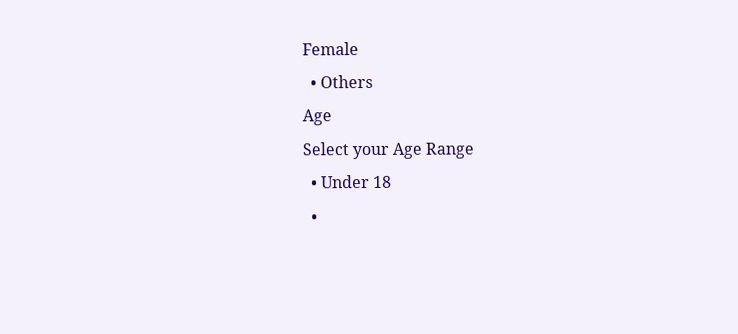Female
  • Others
Age
Select your Age Range
  • Under 18
  •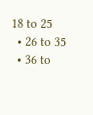18 to 25
  • 26 to 35
  • 36 to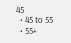45
  • 45 to 55
  • 55+